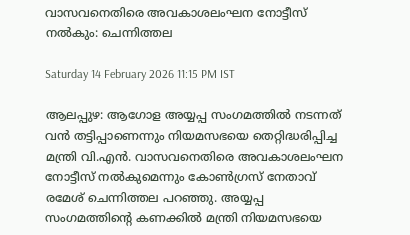വാസവനെതിരെ അവകാശലംഘന നോട്ടീസ് നൽകും: ചെന്നിത്തല

Saturday 14 February 2026 11:15 PM IST

ആലപ്പുഴ: ആഗോള അയ്യപ്പ സംഗമത്തിൽ നടന്നത് വൻ തട്ടിപ്പാണെന്നും നിയമസഭയെ തെറ്റിദ്ധരിപ്പിച്ച മന്ത്രി വി.എൻ. വാസവനെതിരെ അവകാശലംഘന നോട്ടീസ് നൽകുമെന്നും കോൺഗ്രസ് നേതാവ് രമേശ് ചെന്നിത്തല പറഞ്ഞു. അയ്യപ്പ സംഗമത്തിന്റെ കണക്കിൽ മന്ത്രി നിയമസഭയെ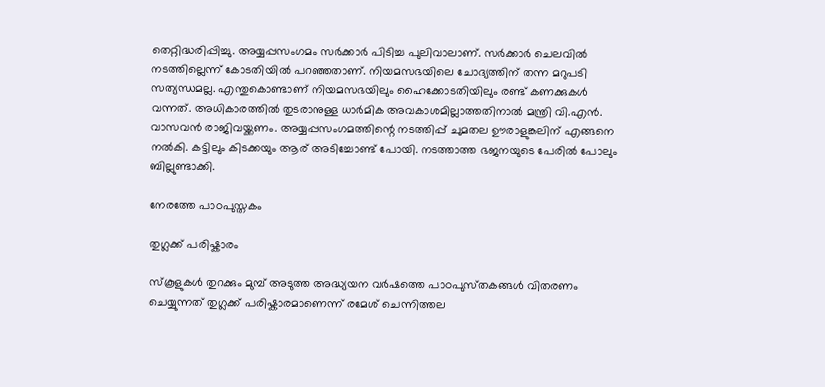തെറ്റിദ്ധരിപ്പിച്ചു. അയ്യപ്പസംഗമം സർക്കാർ പിടിച്ച പുലിവാലാണ്. സർക്കാർ ചെലവിൽ നടത്തില്ലെന്ന് കോടതിയിൽ പറഞ്ഞതാണ്. നിയമസഭയിലെ ചോദ്യത്തിന് തന്ന മറുപടി സത്യന്ധമല്ല. എന്തുകൊണ്ടാണ് നിയമസഭയിലും ഹൈക്കോടതിയിലും രണ്ട് കണക്കുകൾ വന്നത്. അധികാരത്തിൽ തുടരാനുള്ള ധാർമിക അവകാശമില്ലാത്തതിനാൽ മന്ത്രി വി.എൻ. വാസവൻ രാജിവയ്ക്കണം. അയ്യപ്പസംഗമത്തിന്റെ നടത്തിപ്പ് ചുമതല ഊരാളുങ്കലിന് എങ്ങനെ നൽകി. കട്ടിലും കിടക്കയും ആര് അടിച്ചോണ്ട് പോയി. നടത്താത്ത ഭജനയുടെ പേരിൽ പോലും ബില്ലുണ്ടാക്കി.

നേരത്തേ പാഠപുസ്തകം

തുഗ്ലക്ക് പരിഷ്കാരം

സ്‌കൂളുകൾ തുറക്കും മുമ്പ് അടുത്ത അദ്ധ്യയന വർഷത്തെ പാഠപുസ്‌തകങ്ങൾ വിതരണം ചെയ്യുന്നത് തുഗ്ലക്ക് പരിഷ്കാരമാണെന്ന് രമേശ് ചെന്നിത്തല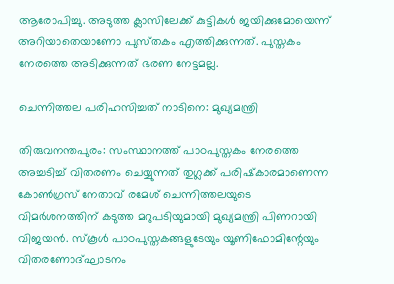ആരോപിച്ചു. അടുത്ത ക്ലാസിലേക്ക് കുട്ടികൾ ജയിക്കുമോയെന്ന് അറിയാതെയാണോ പുസ്‌തകം എത്തിക്കുന്നത്. പുസ്തകം നേരത്തെ അടിക്കുന്നത് ഭരണ നേട്ടമല്ല.

ചെന്നിത്തല പരിഹസിച്ചത് നാടിനെ: മുഖ്യമന്ത്രി

തിരുവനന്തപുരം: സംസ്ഥാനത്ത് പാഠപുസ്തകം നേരത്തെ അച്ചടിച്ച് വിതരണം ചെയ്യുന്നത് തുഗ്ലക്ക് പരിഷ്‌കാരമാണെന്ന കോൺഗ്രസ് നേതാവ് രമേശ് ചെന്നിത്തലയുടെ വിമർശനത്തിന് കടുത്ത മറുപടിയുമായി മുഖ്യമന്ത്രി പിണറായി വിജയൻ. സ്കൂൾ പാഠപുസ്തകങ്ങളുടേയും യൂണിഫോമിന്റേയും വിതരണോദ്ഘാടനം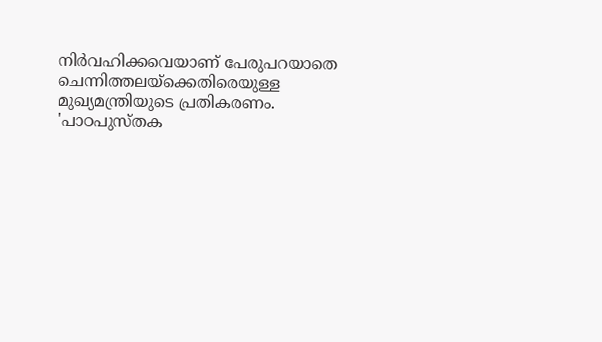നിർവഹിക്കവെയാണ് പേരുപറയാതെ ചെന്നിത്തലയ്ക്കെതിരെയുള്ള മുഖ്യമന്ത്രിയുടെ പ്രതികരണം. 'പാഠപുസ്തക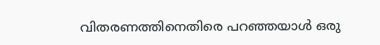വിതരണത്തിനെതിരെ പറഞ്ഞയാൾ ഒരു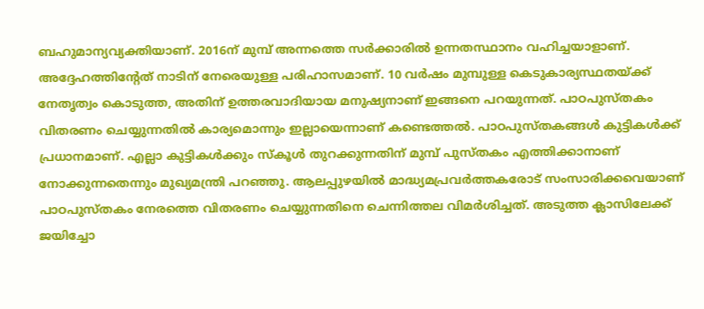ബഹുമാന്യവ്യക്തിയാണ്. 2016ന് മുമ്പ് അന്നത്തെ സർക്കാരിൽ ഉന്നതസ്ഥാനം വഹിച്ചയാളാണ്. അദ്ദേഹത്തിന്റേത് നാടിന് നേരെയുള്ള പരിഹാസമാണ്. 10 വർഷം മുമ്പുള്ള കെടുകാര്യസ്ഥതയ്ക്ക് നേതൃത്വം കൊടുത്ത, അതിന് ഉത്തരവാദിയായ മനുഷ്യനാണ് ഇങ്ങനെ പറയുന്നത്. പാഠപുസ്തകം വിതരണം ചെയ്യുന്നതിൽ കാര്യമൊന്നും ഇല്ലായെന്നാണ് കണ്ടെത്തൽ. പാഠപുസ്തകങ്ങൾ കുട്ടികൾക്ക് പ്രധാനമാണ്. എല്ലാ കുട്ടികൾക്കും സ്‌കൂൾ തുറക്കുന്നതിന് മുമ്പ് പുസ്തകം എത്തിക്കാനാണ് നോക്കുന്നതെന്നും മുഖ്യമന്ത്രി പറഞ്ഞു. ആലപ്പുഴയിൽ മാദ്ധ്യമപ്രവർത്തകരോട് സംസാരിക്കവെയാണ് പാഠപുസ്തകം നേരത്തെ വിതരണം ചെയ്യുന്നതിനെ ചെന്നിത്തല വിമർശിച്ചത്. അടുത്ത ക്ലാസിലേക്ക് ജയിച്ചോ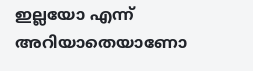ഇല്ലയോ എന്ന് അറിയാതെയാണോ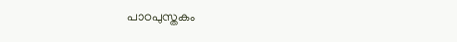പാഠപുസ്തകം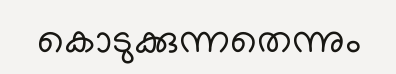കൊടുക്കുന്നതെന്നും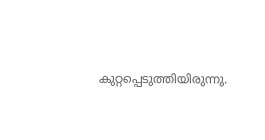കുറ്റപ്പെടുത്തിയിരുന്നു.